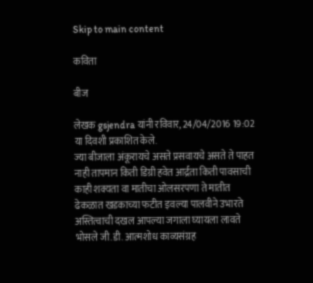Skip to main content

कविता

बीज

लेखक gsjendra यांनी रविवार, 24/04/2016 19:02 या दिवशी प्रकाशित केले.
ज्या बीजाला अंकूरायचे असते प्रसवायचे असते ते पाहत नाही तापमान किती डिग्री हवेत आर्द्रता किती पावसाची काही शक्यता वा मातीचा ओलसरपणा ते मातीत ढेकळात खडकाच्या फटीत इवल्या पालवीने उभारते अस्तित्वाची दखल आपल्या जगाला घ्यायला लावते भोसले जी.डी. आत्मशोध काव्यसंग्रह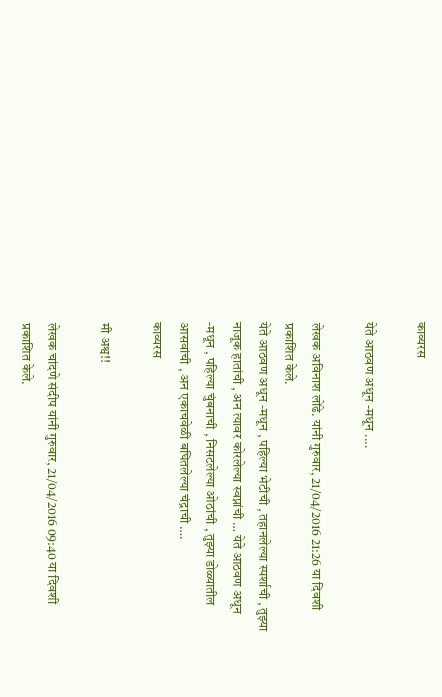काव्यरस

येते आठवण अधून -मधून ....

लेखक अविनाश लोंढे. यांनी गुरुवार, 21/04/2016 21:26 या दिवशी प्रकाशित केले.
येते आठवण अधून -मधून , पहिल्या भेटीची , तहानलेल्या स्पर्शाची , तुझ्या नाजूक हातांची , अन त्यावर कोरलेल्या स्वप्नांची … येते आठवण अधून -मधून , पहिल्या चुंबनाची , निसटलेल्या ओठांची , तुझ्या डोळ्यातील आसवांची , अन एकाचवेळी बघितलेल्या चंद्राची ….
काव्यरस

मी अश्व!!

लेखक चांदणे संदीप यांनी गुरुवार, 21/04/2016 09:40 या दिवशी प्रकाशित केले.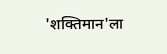'शक्तिमान'ला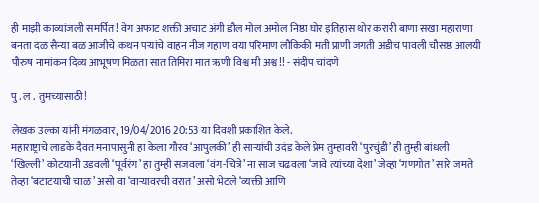ही माझी काव्यांजली समर्पित! वेग अफाट शक्ती अचाट अंगी डौल मोल अमोल निष्ठा घोर इतिहास थोर करारी बाणा सखा महाराणा बनता दळ सैन्या बळ आजीचे कथन पऱ्यांचे वाहन नीज गहाण वया परिमाण लौकिकी मती प्राणी जगती अडीच पावली चौसष्ठ आलयी पौरुष नामांकन दिव्य आभूषण मिळता सात तिमिरा मात ऋणी विश्व मी अश्व!! - संदीप चांदणे

पु . ल . तुमच्यासाठी!

लेखक उल्का यांनी मंगळवार, 19/04/2016 20:53 या दिवशी प्रकाशित केले.
महाराष्ट्राचे लाडके दैवत मनापासुनी हा केला गौरव ‘आपुलकी’ ही साऱ्यांची उदंड केले प्रेम तुम्हावरी ‘पुरचुंडी’ ही तुम्ही बांधली ‘खिल्ली’ कोटयानी उडवली ‘पूर्वरंग’ हा तुम्ही सजवला ‘वंग-चित्रे’ ना साज चढवला ‘जावे त्यांच्या देशा’ जेव्हा ‘गणगोत’ सारे जमते तेव्हा ‘बटाटयाची चाळ’ असो वा ‘वाऱ्यावरची वरात’ असो भेटले ‘व्यक्ती आणि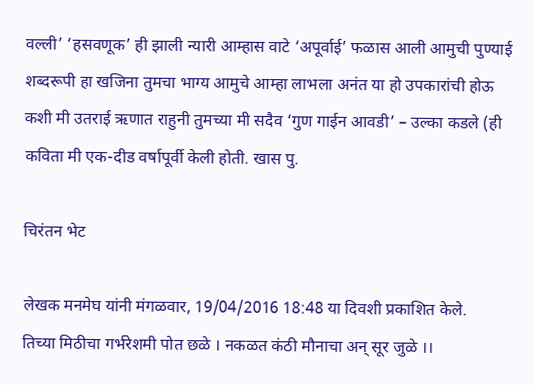वल्ली’ ‘हसवणूक’ ही झाली न्यारी आम्हास वाटे ‘अपूर्वाई’ फळास आली आमुची पुण्याई शब्दरूपी हा खजिना तुमचा भाग्य आमुचे आम्हा लाभला अनंत या हो उपकारांची होऊ कशी मी उतराई ऋणात राहुनी तुमच्या मी सदैव ‘गुण गाईन आवडी’ – उल्का कडले (ही कविता मी एक-दीड वर्षापूर्वी केली होती. खास पु.

चिरंतन भेट

लेखक मनमेघ यांनी मंगळवार, 19/04/2016 18:48 या दिवशी प्रकाशित केले.
तिच्या मिठीचा गर्भरेशमी पोत छळे । नकळत कंठी मौनाचा अन् सूर जुळे ।।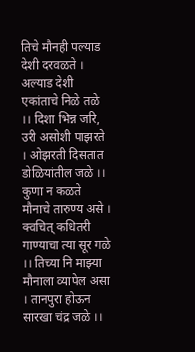तिचे मौनही पल्याड देशी दरवळते । अल्याड देशी एकांताचे निळे तळे ।। दिशा भिन्न जरि, उरी असोशी पाझरते । ओझरती दिसतात डोळियांतील जळे ।। कुणा न कळते मौनाचे तारुण्य असे । क्वचित् कधितरी गाण्याचा त्या सूर गळे ।। तिच्या नि माझ्या मौनाला व्यापेल असा । तानपुरा होऊन सारखा चंद्र जळे ।।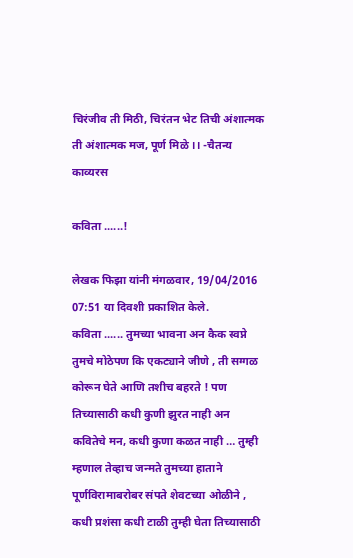चिरंजीव ती मिठी, चिरंतन भेट तिची अंशात्मक ती अंशात्मक मज, पूर्ण मिळे ।। -चैतन्य
काव्यरस

कविता ......!

लेखक फिझा यांनी मंगळवार, 19/04/2016 07:51 या दिवशी प्रकाशित केले.
कविता ...... तुमच्या भावना अन कैक स्वप्ने तुमचे मोठेपण कि एकट्याने जीणे , ती सग्गळ कोरून घेते आणि तशीच बहरते ! पण तिच्यासाठी कधी कुणी झुरत नाही अन कवितेचे मन, कधी कुणा कळत नाही … तुम्ही म्हणाल तेव्हाच जन्मते तुमच्या हाताने पूर्णविरामाबरोबर संपते शेवटच्या ओळीने , कधी प्रशंसा कधी टाळी तुम्ही घेता तिच्यासाठी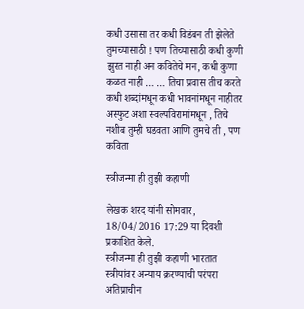कधी उसासा तर कधी विडंबन ती झेलेते तुमच्यासाठी ! पण तिच्यासाठी कधी कुणी झुरत नाही अन कवितेचे मन, कधी कुणा कळत नाही … … तिचा प्रवास तीच करते कधी शब्दांमधून कधी भावनांमधून नाहीतर अस्फुट अशा स्वल्पविरामांमधून , तिचे नशीब तुम्ही घडवता आणि तुमचे ती , पण कविता

स्त्रीजन्मा ही तुझी कहाणी

लेखक शरद यांनी सोमवार, 18/04/2016 17:29 या दिवशी प्रकाशित केले.
स्त्रीजन्मा ही तुझी कहाणी भारतात स्त्रीयांवर अन्याय क्ररण्याची परंपरा अतिप्राचीन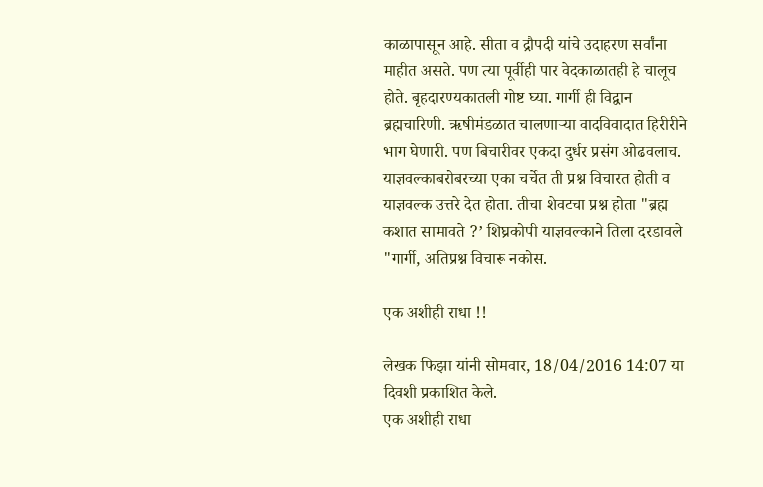काळापासून आहे. सीता व द्रौपदी यांचे उदाहरण सर्वांना माहीत असते. पण त्या पूर्वीही पार वेदकाळातही हे चालूच होते. बृहदारण्यकातली गोष्ट घ्या. गार्गी ही विद्वान ब्रह्मचारिणी. ऋषीमंडळात चालणार्‍या वादविवादात हिरीरीने भाग घेणारी. पण बिचारीवर एकदा दुर्धर प्रसंग ओढवलाच. याज्ञवल्काबरोबरच्या एका चर्चेत ती प्रश्न विचारत होती व याज्ञवल्क उत्तरे देत होता. तीचा शेवटचा प्रश्न होता "ब्रह्म कशात सामावते ?’ शिघ्रकोपी याज्ञवल्काने तिला दरडावले "गार्गी, अतिप्रश्न विचारू नकोस.

एक अशीही राधा !!

लेखक फिझा यांनी सोमवार, 18/04/2016 14:07 या दिवशी प्रकाशित केले.
एक अशीही राधा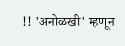!! 'अनोळखी' म्हणून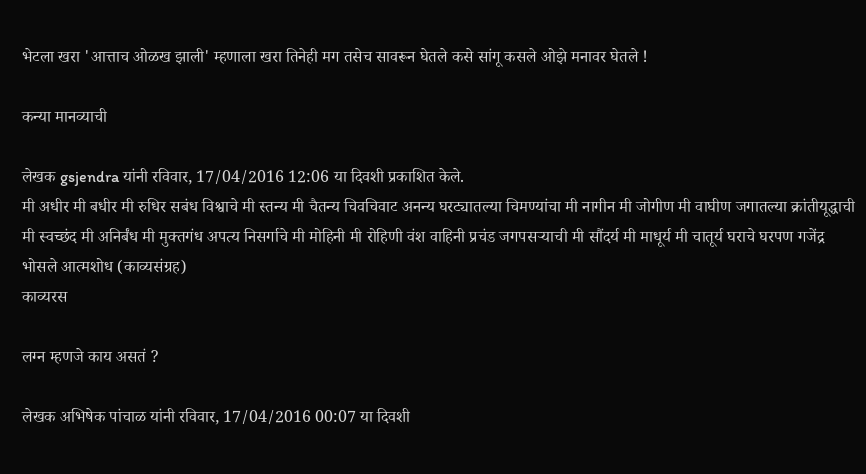भेटला खरा 'आत्ताच ओळख झाली' म्हणाला खरा तिनेही मग तसेच सावरून घेतले कसे सांगू कसले ओझे मनावर घेतले !

कन्या मानव्याची

लेखक gsjendra यांनी रविवार, 17/04/2016 12:06 या दिवशी प्रकाशित केले.
मी अधीर मी बधीर मी रुधिर सबंध विश्वाचे मी स्तन्य मी चैतन्य चिवचिवाट अनन्य घरट्यातल्या चिमण्यांचा मी नागीन मी जोगीण मी वाघीण जगातल्या क्रांतीयूद्धाची मी स्वच्छंद मी अनिर्बंध मी मुक्तगंध अपत्य निसर्गाचे मी मोहिनी मी रोहिणी वंश वाहिनी प्रचंड जगपसर्‍याची मी सौंदर्य मी माधूर्य मी चातूर्य घराचे घरपण गजेंद्र भोसले आत्मशोध (काव्यसंग्रह)
काव्यरस

लग्न म्हणजे काय असतं ?

लेखक अभिषेक पांचाळ यांनी रविवार, 17/04/2016 00:07 या दिवशी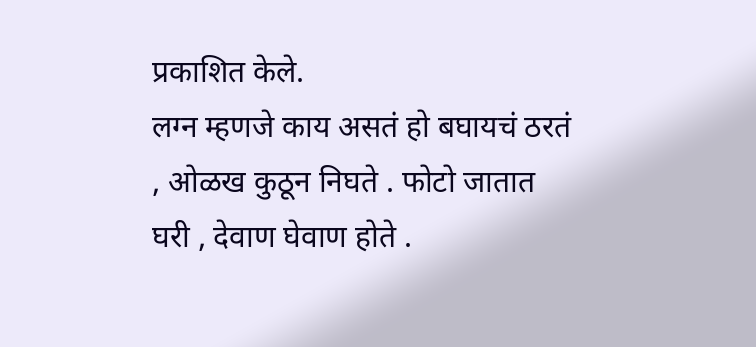प्रकाशित केले.
लग्न म्हणजे काय असतं हो बघायचं ठरतं , ओळख कुठून निघते . फोटो जातात घरी , देवाण घेवाण होते .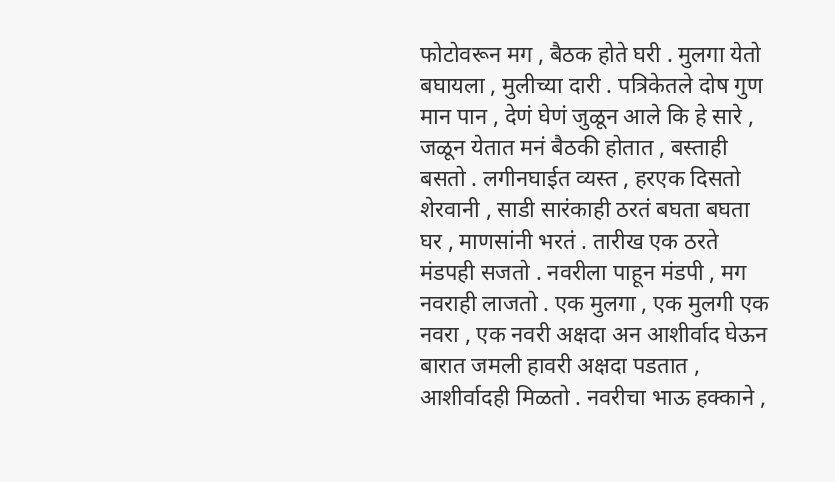फोटोवरून मग , बैठक होते घरी . मुलगा येतो बघायला , मुलीच्या दारी . पत्रिकेतले दोष गुण मान पान , देणं घेणं जुळून आले कि हे सारे , जळून येतात मनं बैठकी होतात , बस्ताही बसतो . लगीनघाईत व्यस्त , हरएक दिसतो शेरवानी , साडी सारंकाही ठरतं बघता बघता घर , माणसांनी भरतं . तारीख एक ठरते मंडपही सजतो . नवरीला पाहून मंडपी , मग नवराही लाजतो . एक मुलगा , एक मुलगी एक नवरा , एक नवरी अक्षदा अन आशीर्वाद घेऊन बारात जमली हावरी अक्षदा पडतात , आशीर्वादही मिळतो . नवरीचा भाऊ हक्काने ,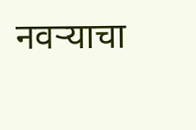नवऱ्याचा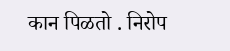कान पिळतो . निरोप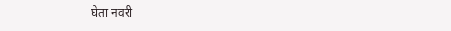घेता नवरी